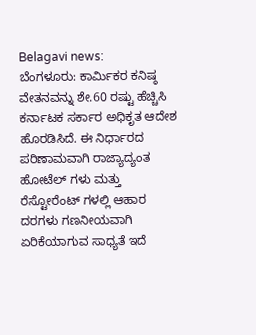Belagavi news:
ಬೆಂಗಳೂರು: ಕಾರ್ಮಿಕರ ಕನಿಷ್ಠ ವೇತನವನ್ನು ಶೇ.60 ರಷ್ಟು ಹೆಚ್ಚಿಸಿ ಕರ್ನಾಟಕ ಸರ್ಕಾರ ಅಧಿಕೃತ ಆದೇಶ ಹೊರಡಿಸಿದೆ. ಈ ನಿರ್ಧಾರದ ಪರಿಣಾಮವಾಗಿ ರಾಜ್ಯಾದ್ಯಂತ ಹೋಟೆಲ್ ಗಳು ಮತ್ತು ರೆಸ್ಟೋರೆಂಟ್ ಗಳಲ್ಲಿ ಆಹಾರ ದರಗಳು ಗಣನೀಯವಾಗಿ ಏರಿಕೆಯಾಗುವ ಸಾಧ್ಯತೆ ಇದೆ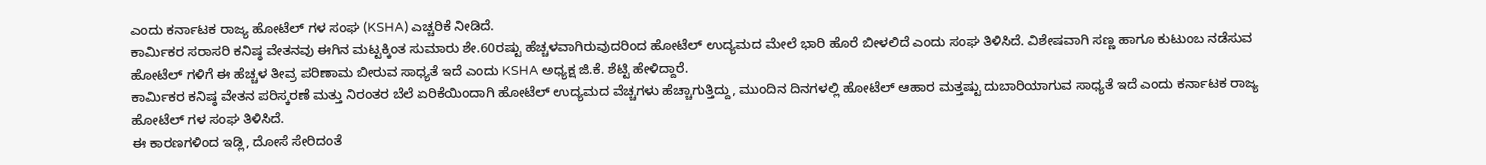ಎಂದು ಕರ್ನಾಟಕ ರಾಜ್ಯ ಹೋಟೆಲ್ ಗಳ ಸಂಘ (KSHA) ಎಚ್ಚರಿಕೆ ನೀಡಿದೆ.
ಕಾರ್ಮಿಕರ ಸರಾಸರಿ ಕನಿಷ್ಠ ವೇತನವು ಈಗಿನ ಮಟ್ಟಕ್ಕಿಂತ ಸುಮಾರು ಶೇ.60ರಷ್ಟು ಹೆಚ್ಚಳವಾಗಿರುವುದರಿಂದ ಹೋಟೆಲ್ ಉದ್ಯಮದ ಮೇಲೆ ಭಾರಿ ಹೊರೆ ಬೀಳಲಿದೆ ಎಂದು ಸಂಘ ತಿಳಿಸಿದೆ. ವಿಶೇಷವಾಗಿ ಸಣ್ಣ ಹಾಗೂ ಕುಟುಂಬ ನಡೆಸುವ ಹೋಟೆಲ್ ಗಳಿಗೆ ಈ ಹೆಚ್ಚಳ ತೀವ್ರ ಪರಿಣಾಮ ಬೀರುವ ಸಾಧ್ಯತೆ ಇದೆ ಎಂದು KSHA ಅಧ್ಯಕ್ಷ ಜಿ.ಕೆ. ಶೆಟ್ಟಿ ಹೇಳಿದ್ದಾರೆ.
ಕಾರ್ಮಿಕರ ಕನಿಷ್ಠ ವೇತನ ಪರಿಸ್ಕರಣೆ ಮತ್ತು ನಿರಂತರ ಬೆಲೆ ಏರಿಕೆಯಿಂದಾಗಿ ಹೋಟೆಲ್ ಉದ್ಯಮದ ವೆಚ್ಚಗಳು ಹೆಚ್ಚಾಗುತ್ತಿದ್ದು, ಮುಂದಿನ ದಿನಗಳಲ್ಲಿ ಹೋಟೆಲ್ ಆಹಾರ ಮತ್ತಷ್ಟು ದುಬಾರಿಯಾಗುವ ಸಾಧ್ಯತೆ ಇದೆ ಎಂದು ಕರ್ನಾಟಕ ರಾಜ್ಯ ಹೋಟೆಲ್ ಗಳ ಸಂಘ ತಿಳಿಸಿದೆ.
ಈ ಕಾರಣಗಳಿಂದ ಇಡ್ಲಿ, ದೋಸೆ ಸೇರಿದಂತೆ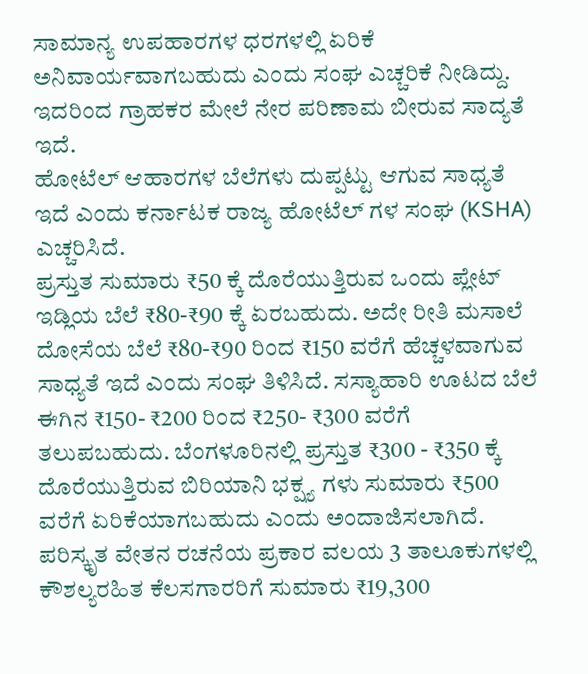ಸಾಮಾನ್ಯ ಉಪಹಾರಗಳ ಧರಗಳಲ್ಲಿ ಏರಿಕೆ ಅನಿವಾರ್ಯವಾಗಬಹುದು ಎಂದು ಸಂಘ ಎಚ್ಚರಿಕೆ ನೀಡಿದ್ದು. ಇದರಿಂದ ಗ್ರಾಹಕರ ಮೇಲೆ ನೇರ ಪರಿಣಾಮ ಬೀರುವ ಸಾದ್ಯತೆ ಇದೆ.
ಹೋಟೆಲ್ ಆಹಾರಗಳ ಬೆಲೆಗಳು ದುಪ್ಪಟ್ಟು ಆಗುವ ಸಾಧ್ಯತೆ ಇದೆ ಎಂದು ಕರ್ನಾಟಕ ರಾಜ್ಯ ಹೋಟೆಲ್ ಗಳ ಸಂಘ (KSHA) ಎಚ್ಚರಿಸಿದೆ.
ಪ್ರಸ್ತುತ ಸುಮಾರು ₹50 ಕ್ಕೆ ದೊರೆಯುತ್ತಿರುವ ಒಂದು ಪ್ಲೇಟ್ ಇಡ್ಲಿಯ ಬೆಲೆ ₹80-₹90 ಕ್ಕೆ ಏರಬಹುದು. ಅದೇ ರೀತಿ ಮಸಾಲೆ ದೋಸೆಯ ಬೆಲೆ ₹80-₹90 ರಿಂದ ₹150 ವರೆಗೆ ಹೆಚ್ಚಳವಾಗುವ ಸಾಧ್ಯತೆ ಇದೆ ಎಂದು ಸಂಘ ತಿಳಿಸಿದೆ. ಸಸ್ಯಾಹಾರಿ ಊಟದ ಬೆಲೆ ಈಗಿನ ₹150- ₹200 ರಿಂದ ₹250- ₹300 ವರೆಗೆ ತಲುಪಬಹುದು. ಬೆಂಗಳೂರಿನಲ್ಲಿ ಪ್ರಸ್ತುತ ₹300 - ₹350 ಕ್ಕೆ ದೊರೆಯುತ್ತಿರುವ ಬಿರಿಯಾನಿ ಭಕ್ಷ್ಯ ಗಳು ಸುಮಾರು ₹500 ವರೆಗೆ ಏರಿಕೆಯಾಗಬಹುದು ಎಂದು ಅಂದಾಜಿಸಲಾಗಿದೆ.
ಪರಿಸ್ಕೃತ ವೇತನ ರಚನೆಯ ಪ್ರಕಾರ ವಲಯ 3 ತಾಲೂಕುಗಳಲ್ಲಿ ಕೌಶಲ್ಯರಹಿತ ಕೆಲಸಗಾರರಿಗೆ ಸುಮಾರು ₹19,300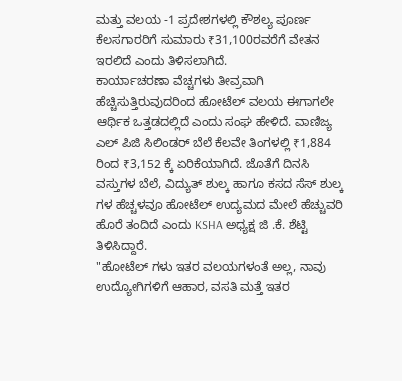ಮತ್ತು ವಲಯ -1 ಪ್ರದೇಶಗಳಲ್ಲಿ ಕೌಶಲ್ಯ ಪೂರ್ಣ ಕೆಲಸಗಾರರಿಗೆ ಸುಮಾರು ₹31,100ರವರೆಗೆ ವೇತನ ಇರಲಿದೆ ಎಂದು ತಿಳಿಸಲಾಗಿದೆ.
ಕಾರ್ಯಾಚರಣಾ ವೆಚ್ಚಗಳು ತೀವ್ರವಾಗಿ ಹೆಚ್ಚಿಸುತ್ತಿರುವುದರಿಂದ ಹೋಟೆಲ್ ವಲಯ ಈಗಾಗಲೇ ಆರ್ಥಿಕ ಒತ್ತಡದಲ್ಲಿದೆ ಎಂದು ಸಂಘ ಹೇಳಿದೆ. ವಾಣಿಜ್ಯ ಎಲ್ ಪಿಜಿ ಸಿಲಿಂಡರ್ ಬೆಲೆ ಕೆಲವೇ ತಿಂಗಳಲ್ಲಿ ₹1,884 ರಿಂದ ₹3,152 ಕ್ಕೆ ಏರಿಕೆಯಾಗಿದೆ. ಜೊತೆಗೆ ದಿನಸಿ ವಸ್ತುಗಳ ಬೆಲೆ, ವಿದ್ಯುತ್ ಶುಲ್ಕ ಹಾಗೂ ಕಸದ ಸೆಸ್ ಶುಲ್ಕ ಗಳ ಹೆಚ್ಚಳವೂ ಹೋಟೆಲ್ ಉದ್ಯಮದ ಮೇಲೆ ಹೆಚ್ಚುವರಿ ಹೊರೆ ತಂದಿದೆ ಎಂದು KSHA ಅಧ್ಯಕ್ಷ ಜಿ .ಕೆ. ಶೆಟ್ಟಿ ತಿಳಿಸಿದ್ದಾರೆ.
"ಹೋಟೆಲ್ ಗಳು ಇತರ ವಲಯಗಳಂತೆ ಅಲ್ಲ, ನಾವು ಉದ್ಯೋಗಿಗಳಿಗೆ ಆಹಾರ, ವಸತಿ ಮತ್ತೆ ಇತರ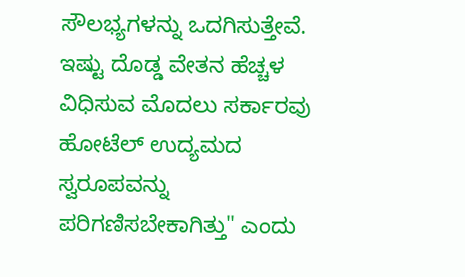ಸೌಲಭ್ಯಗಳನ್ನು ಒದಗಿಸುತ್ತೇವೆ. ಇಷ್ಟು ದೊಡ್ಡ ವೇತನ ಹೆಚ್ಚಳ ವಿಧಿಸುವ ಮೊದಲು ಸರ್ಕಾರವು ಹೋಟೆಲ್ ಉದ್ಯಮದ ಸ್ವರೂಪವನ್ನು ಪರಿಗಣಿಸಬೇಕಾಗಿತ್ತು" ಎಂದು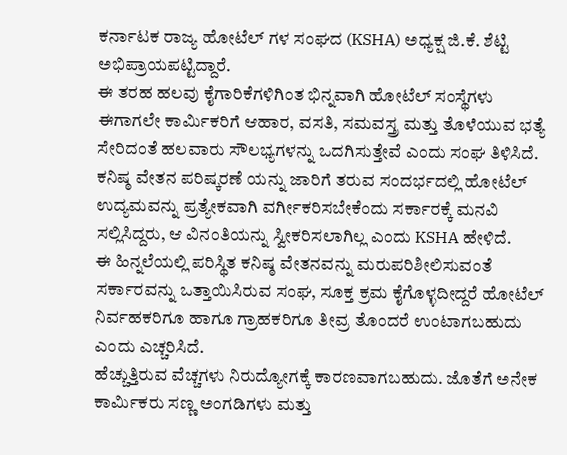ಕರ್ನಾಟಕ ರಾಜ್ಯ ಹೋಟೆಲ್ ಗಳ ಸಂಘದ (KSHA) ಅಧ್ಯಕ್ಷ ಜಿ.ಕೆ. ಶೆಟ್ಟಿ ಅಭಿಪ್ರಾಯಪಟ್ಟಿದ್ದಾರೆ.
ಈ ತರಹ ಹಲವು ಕೈಗಾರಿಕೆಗಳಿಗಿಂತ ಭಿನ್ನವಾಗಿ ಹೋಟೆಲ್ ಸಂಸ್ಥೆಗಳು ಈಗಾಗಲೇ ಕಾರ್ಮಿಕರಿಗೆ ಆಹಾರ, ವಸತಿ, ಸಮವಸ್ತ್ರ ಮತ್ತು ತೊಳೆಯುವ ಭತ್ಯೆ ಸೇರಿದಂತೆ ಹಲವಾರು ಸೌಲಭ್ಯಗಳನ್ನು ಒದಗಿಸುತ್ತೇವೆ ಎಂದು ಸಂಘ ತಿಳಿಸಿದೆ. ಕನಿಷ್ಠ ವೇತನ ಪರಿಷ್ಕರಣೆ ಯನ್ನು ಜಾರಿಗೆ ತರುವ ಸಂದರ್ಭದಲ್ಲಿ ಹೋಟೆಲ್ ಉದ್ಯಮವನ್ನು ಪ್ರತ್ಯೇಕವಾಗಿ ವರ್ಗೀಕರಿಸಬೇಕೆಂದು ಸರ್ಕಾರಕ್ಕೆ ಮನವಿ ಸಲ್ಲಿಸಿದ್ದರು, ಆ ವಿನಂತಿಯನ್ನು ಸ್ವೀಕರಿಸಲಾಗಿಲ್ಲ ಎಂದು KSHA ಹೇಳಿದೆ.
ಈ ಹಿನ್ನಲೆಯಲ್ಲಿ ಪರಿಸ್ಥಿತ ಕನಿಷ್ಠ ವೇತನವನ್ನು ಮರುಪರಿಶೀಲಿಸುವಂತೆ ಸರ್ಕಾರವನ್ನು ಒತ್ತಾಯಿಸಿರುವ ಸಂಘ, ಸೂಕ್ತ ಕ್ರಮ ಕೈಗೊಳ್ಳದೀದ್ದರೆ ಹೋಟೆಲ್ ನಿರ್ವಹಕರಿಗೂ ಹಾಗೂ ಗ್ರಾಹಕರಿಗೂ ತೀವ್ರ ತೊಂದರೆ ಉಂಟಾಗಬಹುದು ಎಂದು ಎಚ್ಚರಿಸಿದೆ.
ಹೆಚ್ಚುತ್ತಿರುವ ವೆಚ್ಚಗಳು ನಿರುದ್ಯೋಗಕ್ಕೆ ಕಾರಣವಾಗಬಹುದು. ಜೊತೆಗೆ ಅನೇಕ ಕಾರ್ಮಿಕರು ಸಣ್ಣ ಅಂಗಡಿಗಳು ಮತ್ತು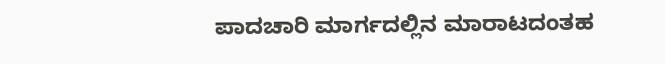ಪಾದಚಾರಿ ಮಾರ್ಗದಲ್ಲಿನ ಮಾರಾಟದಂತಹ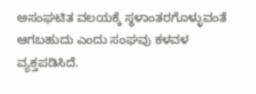ಅಸಂಘಟಿತ ವಲಯಕ್ಕೆ ಸ್ಥಳಾಂತರಗೊಳ್ಳುವಂತೆ ಆಗಬಹುದು ಎಂದು ಸಂಘವು ಕಳವಳ ವ್ಯಕ್ತಪಡಿಸಿದೆ.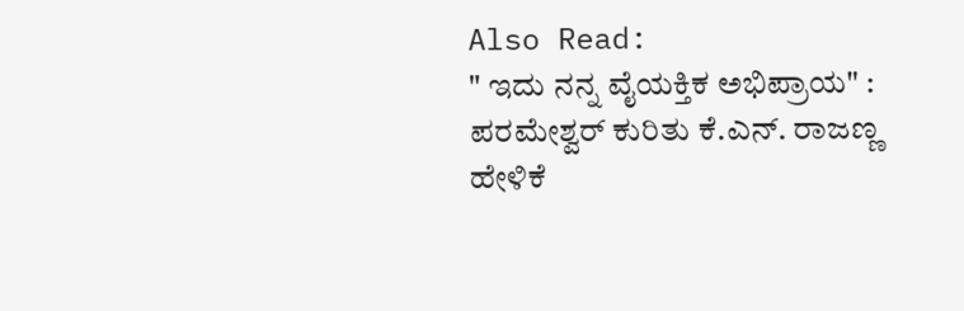Also Read:
" ಇದು ನನ್ನ ವೈಯಕ್ತಿಕ ಅಭಿಪ್ರಾಯ" : ಪರಮೇಶ್ವರ್ ಕುರಿತು ಕೆ.ಎನ್. ರಾಜಣ್ಣ ಹೇಳಿಕೆ